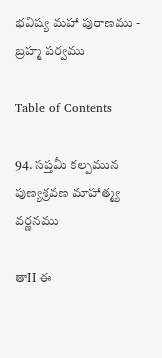భవిష్య మహా పురాణము - బ్రహ్మ పర్వము

Table of Contents

94. సప్తమీ కల్పమున పుణ్యశ్రవణ మాహాత్మ్య వర్ణనము

తాII ఈ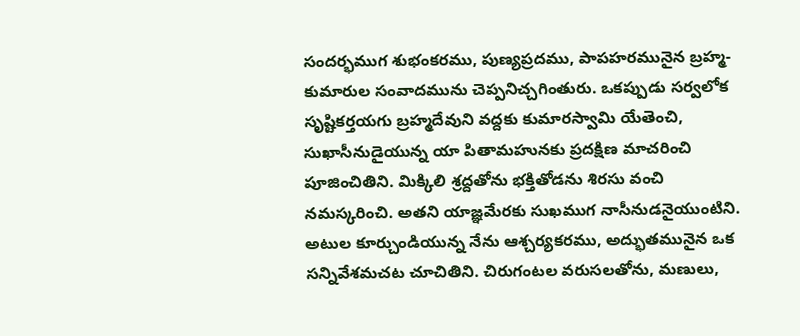సందర్భముగ శుభంకరము, పుణ్యప్రదము, పాపహరమునైన బ్రహ్మ-కుమారుల సంవాదమును చెప్పనిచ్చగింతురు. ఒకప్పుడు సర్వలోక సృష్టికర్తయగు బ్రహ్మదేవుని వద్దకు కుమారస్వామి యేతెంచి, సుఖాసీనుడైయున్న యా పితామహునకు ప్రదక్షిణ మాచరించి పూజించితిని. మిక్కిలి శ్రద్దతోను భక్తితోడను శిరసు వంచి నమస్కరించి. అతని యాజ్ఞమేరకు సుఖముగ నాసీనుడనైయుంటిని. అటుల కూర్చుండియున్న నేను ఆశ్చర్యకరము, అద్భుతమునైన ఒక సన్నివేశమచట చూచితిని. చిరుగంటల వరుసలతోను, మణులు,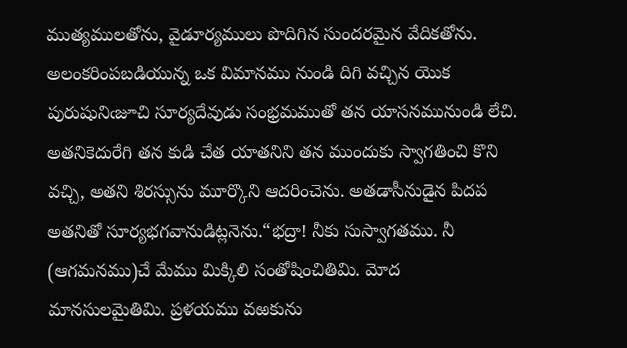ముత్యములతోను, వైడూర్యములు పొదిగిన సుందరమైన వేదికతోను. అలంకరింపబడియున్న ఒక విమానము నుండి దిగి వచ్చిన యొక పురుషునిఁజూచి సూర్యదేవుడు సంభ్రమముతో తన యాసనమునుండి లేచి. అతనికెదురేగి తన కుడి చేత యాతనిని తన ముందుకు స్వాగతించి కొని వచ్చి, అతని శిరస్సును మూర్కొని ఆదరించెను. అతడాసీనుడైన పిదప అతనితో సూర్యభగవానుడిట్లనెను.“భద్రా! నీకు సుస్వాగతము. నీ (ఆగమనము)చే మేము మిక్కిలి సంతోషించితిమి. మోద మానసులమైతిమి. ప్రళయము వఱకును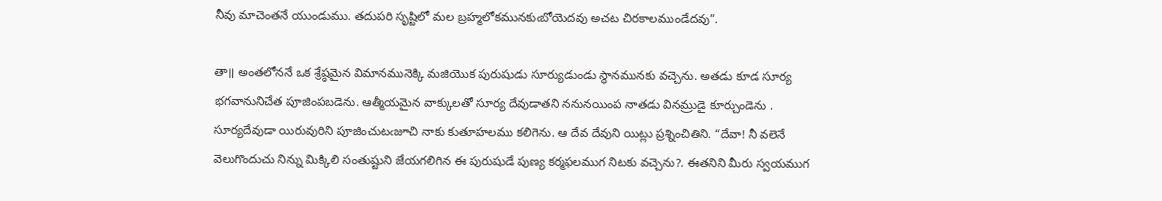నీవు మాచెంతనే యుండుము. తదుపరి సృష్టిలో మల బ్రహ్మలోకమునకుఁబోయెదవు అచట చిరకాలముండేదవు”.

తా॥ అంతలోననే ఒక శ్రేష్ఠమైన విమానమునెక్కి మజియొక పురుషుడు సూర్యుడుండు స్థానమునకు వచ్చెను. అతడు కూడ సూర్య భగవానునిచేత పూజింపబడెను. ఆత్మీయమైన వాక్కులతో సూర్య దేవుడాతని ననునయింప నాతడు వినమ్రుడై కూర్చుండెను . సూర్యదేవుడా యిరువురిని పూజించుటఁజూచి నాకు కుతూహలము కలిగెను. ఆ దేవ దేవుని యిట్లు ప్రశ్నించితిని. “దేవా! నీ వలెనే వెలుగొందుచు నిన్ను మిక్కిలి సంతుష్టుని జేయగలిగిన ఈ పురుషుడే పుణ్య కర్మఫలముగ నిటకు వచ్చెను?. ఈతనిని మీరు స్వయముగ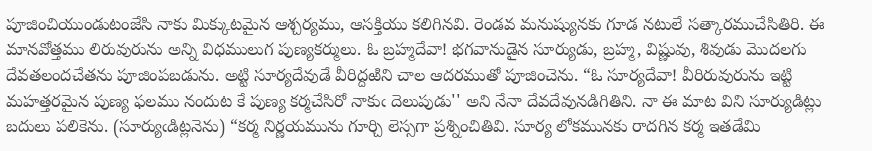పూజించియుండుటంజేసి నాకు మిక్కుటమైన ఆశ్చర్యము, ఆసక్తియు కలిగినవి. రెండవ మనుష్యునకు గూడ నటులే సత్కారముచేసితిరి. ఈ మానవోత్తము లిరువురును అన్ని విధములుగ పుణ్యకర్ములు. ఓ బ్రహ్మదేవా! భగవానుడైన సూర్యుడు, బ్రహ్మ, విష్ణువు, శివుడు మొదలగు దేవతలందచేతను పూజింపబడును. అట్టి సూర్యదేవుడే వీరిద్దఱిని చాల ఆదరముతో పూజించెను. “ఓ సూర్యదేవా! వీరిరువురును ఇట్టి మహత్తరమైన పుణ్య ఫలము నందుట కే పుణ్య కర్మచేసిరో నాకుఁ దెలుపుడు'' అని నేనా దేవదేవునడిగితిని. నా ఈ మాట విని సూర్యుడిట్లు బదులు పలికెను. (సూర్యుఁడిట్లనెను) “కర్మ నిర్ణయమును గూర్చి లెస్సగా ప్రశ్నించితివి. సూర్య లోకమునకు రాదగిన కర్మ ఇతడేమి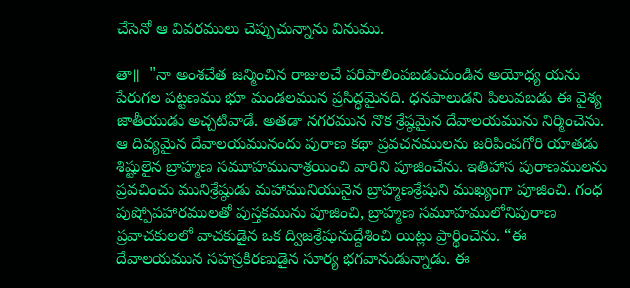చేసెనో ఆ వివరములు చెప్పుచున్నాను వినుము.

తా॥  "నా అంశచేత జన్మించిన రాజులచే పరిపాలింపబడుచుండిన అయోధ్య యను పేరుగల పట్టణము భూ మండలమున ప్రసిద్ధమైనది. ధనపాలుడని పిలువబడు ఈ వైశ్య జాతీయుడు అచ్చటివాడే. అతడా నగరమున నొక శ్రేష్ఠమైన దేవాలయమును నిర్మించెను. ఆ దివ్యమైన దేవాలయమునందు పురాణ కథా ప్రవచనములను జరిపింపగోరి యాతడు శిష్టులైన బ్రాహ్మణ సమూహమునాశ్రయించి వారిని పూజించేను. ఇతిహాస పురాణములను ప్రవచించు మునిశ్రేష్ఠుడు మహామునియునైన బ్రాహ్మణశ్రేషుని ముఖ్యంగా పూజించి. గంధ పుష్పోపహారములతో పుస్తకమును పూజించి, బ్రాహ్మణ సమూహములోనిపురాణ ప్రవాచకులలో వాచకుడైన ఒక ద్విజశ్రేషునుద్దేశించి యిట్లు ప్రార్థించెను. “ఈ దేవాలయమున సహస్రకిరణుడైన సూర్య భగవానుడున్నాడు. ఈ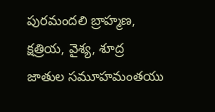పురమందలి బ్రాహ్మణ, క్షత్రియ, వైశ్య, శూద్ర జాతుల సమూహమంతయు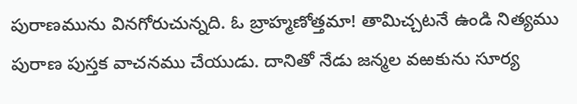పురాణమును వినగోరుచున్నది. ఓ బ్రాహ్మణోత్తమా! తామిచ్చటనే ఉండి నిత్యము పురాణ పుస్తక వాచనము చేయుడు. దానితో నేడు జన్మల వఱకును సూర్య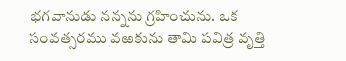భగవానుడు నన్నను గ్రహించును. ఒక సంవత్సరము వఱకును తామి పవిత్ర వృత్తి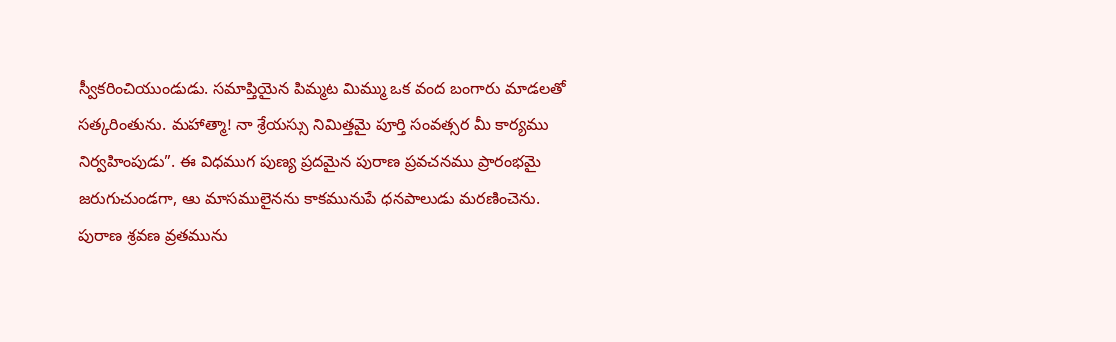స్వీకరించియుండుడు. సమాప్తియైన పిమ్మట మిమ్ము ఒక వంద బంగారు మాడలతో సత్కరింతును. మహాత్మా! నా శ్రేయస్సు నిమిత్తమై పూర్తి సంవత్సర మీ కార్యము నిర్వహింపుడు”. ఈ విధముగ పుణ్య ప్రదమైన పురాణ ప్రవచనము ప్రారంభమై జరుగుచుండగా, ఆు మాసములైనను కాకమునుపే ధనపాలుడు మరణించెను. పురాణ శ్రవణ వ్రతమును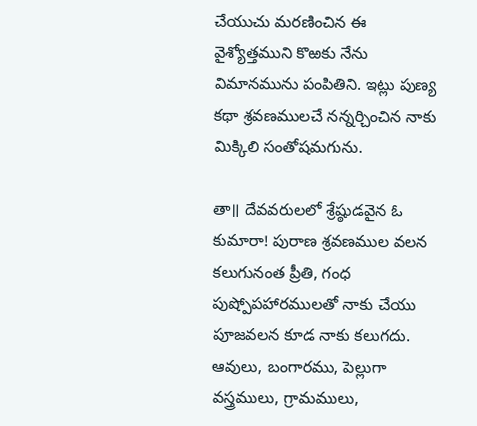చేయుచు మరణించిన ఈ వైశ్యోత్తముని కొఱకు నేను విమానమును పంపితిని. ఇట్లు పుణ్య కథా శ్రవణములచే నన్నర్చించిన నాకు మిక్కిలి సంతోషమగును.

తా॥ దేవవరులలో శ్రేష్ఠుడవైన ఓ కుమారా! పురాణ శ్రవణముల వలన కలుగునంత ప్రీతి, గంధ పుష్పోపహారములతో నాకు చేయు పూజవలన కూడ నాకు కలుగదు. ఆవులు, బంగారము, పెల్లుగా వస్త్రములు, గ్రామములు,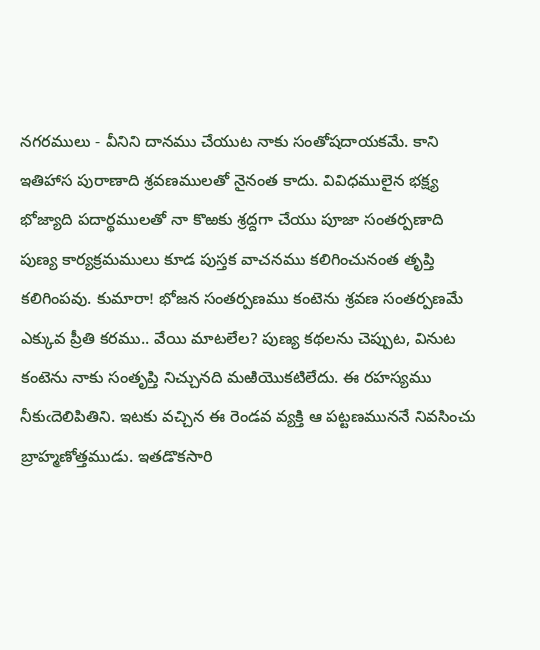నగరములు - వీనిని దానము చేయుట నాకు సంతోషదాయకమే. కాని ఇతిహాస పురాణాది శ్రవణములతో నైనంత కాదు. వివిధములైన భక్ష్య భోజ్యాది పదార్థములతో నా కొఱకు శ్రద్దగా చేయు పూజా సంతర్పణాది పుణ్య కార్యక్రమములు కూడ పుస్తక వాచనము కలిగించునంత తృప్తి కలిగింపవు. కుమారా! భోజన సంతర్పణము కంటెను శ్రవణ సంతర్పణమే ఎక్కువ ప్రీతి కరము.. వేయి మాటలేల? పుణ్య కథలను చెప్పుట, వినుట కంటెను నాకు సంతృప్తి నిచ్చునది మఱియొకటిలేదు. ఈ రహస్యము నీకుఁదెలిపితిని. ఇటకు వచ్చిన ఈ రెండవ వ్యక్తి ఆ పట్టణముననే నివసించు బ్రాహ్మణోత్తముడు. ఇతడొకసారి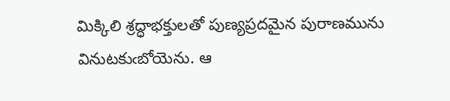మిక్కిలి శ్రద్ధాభక్తులతో పుణ్యప్రదమైన పురాణమును వినుటకుఁబోయెను. ఆ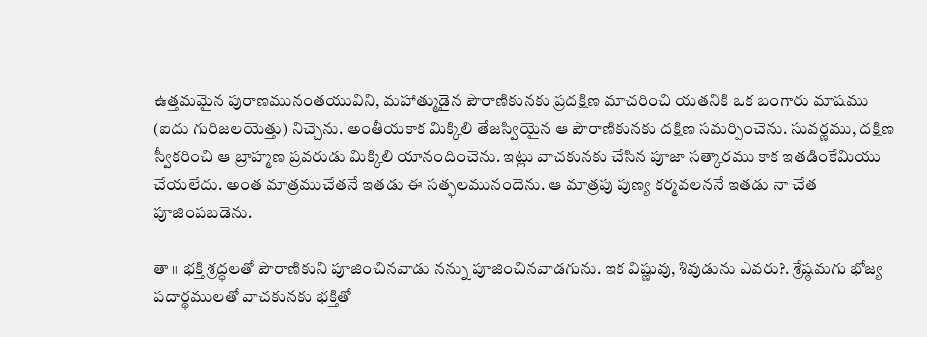ఉత్తమమైన పురాణమునంతయువిని, మహాత్ముడైన పౌరాణికునకు ప్రదక్షిణ మాచరించి యతనికి ఒక బంగారు మాషము (ఐదు గురిజలయెత్తు) నిచ్చెను. అంతీయకాక మిక్కిలి తేజస్వియైన ఆ పౌరాణికునకు దక్షిణ సమర్పించెను. సువర్ణము, దక్షిణ స్వీకరించి ఆ బ్రాహ్మణ ప్రవరుడు మిక్కిలి యానందించెను. ఇట్లు వాచకునకు చేసిన పూజా సత్కారము కాక ఇతడింకేమియు చేయలేదు. అంత మాత్రముచేతనే ఇతడు ఈ సత్ఫలమునందెను. ఆ మాత్రపు పుణ్య కర్మవలననే ఇతడు నా చేత పూజింపబడెను.

తా ॥ భక్తి శ్రద్ధలతో పౌరాణికుని పూజించినవాడు నన్ను పూజించినవాడగును. ఇక విష్ణువు, శివుడును ఎవరు?. శ్రేష్ఠమగు భోజ్య పదార్థములతో వాచకునకు భక్తితో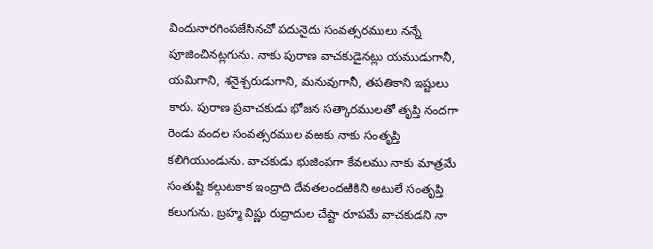విందునారగింపజేసినచో పదునైదు సంవత్సరములు నన్నే పూజించినట్లగును. నాకు పురాణ వాచకుడైనట్లు యముడుగానీ, యమిగాని, శనైశ్చరుడుగాని, మనువుగానీ, తపతికాని ఇష్టులు కారు. పురాణ ప్రవాచకుడు భోజన సత్కారములతో తృప్తి నందగా రెండు వందల సంవత్సరముల వఱకు నాకు సంతృప్తి కలిగియుండును. వాచకుడు భుజింపగా కేవలము నాకు మాత్రమే సంతుష్టి కల్గుటకాక ఇంద్రాది దేవతలందఱికిని అటులే సంతృప్తి కలుగును. బ్రహ్మ విష్ణు రుద్రాదుల చేష్టా రూపమే వాచకుడని నా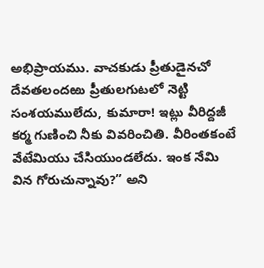అభిప్రాయము. వాచకుడు ప్రీతుడైనచో దేవతలందఱు ప్రీతులగుటలో నెట్టి సంశయములేదు, కుమారా! ఇట్లు వీరిద్దజీ కర్మ గుణించి నీకు వివరించితి. వీరింతకంటే వేటేమియు చేసియుండలేదు. ఇంక నేమి విన గోరుచున్నావు?” అని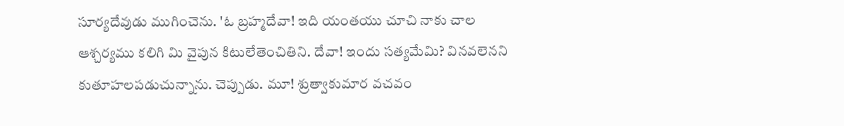సూర్యదేవుడు ముగించెను. 'ఓ బ్రహ్మదేవా! ఇది యంతయు చూచి నాకు చాల ఆశ్చర్యము కలిగి మి వైపున కిటులేతెంచితిని. దేవా! ఇందు సత్యమేమి? వినవలెనని కుతూహలపడుచున్నాను. చెప్పుడు. మూ! శ్రుత్వాకుమార వచవం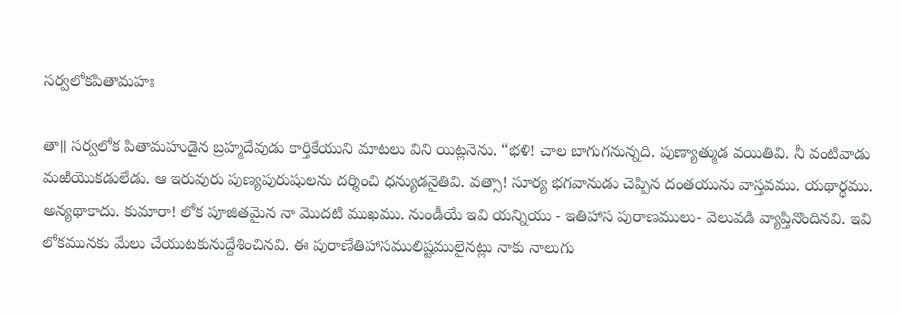సర్వలోకపితామహః

తా॥ సర్వలోక పితామహుడైన బ్రహ్మదేవుడు కార్తికేయుని మాటలు విని యిట్లనెను. “భళి! చాల బాగుగనున్నది. పుణ్యాత్ముడ వయితివి. నీ వంటివాడు మఱియొకడులేడు. ఆ ఇరువురు పుణ్యపురుషులను దర్శించి ధన్యుడనైతివి. వత్సా! సూర్య భగవానుడు చెప్పిన దంతయును వాస్తవము. యథార్థము. అన్యథాకాదు. కుమారా! లోక పూజితమైన నా మొదటి ముఖము. నుండీయే ఇవి యన్నియు - ఇతిహాస పురాణములు- వెలువడి వ్యాప్తినొందినవి. ఇవి లోకమునకు మేలు చేయుటకునుద్దేశించినవి. ఈ పురాణేతిహాసములిష్టములైనట్లు నాకు నాలుగు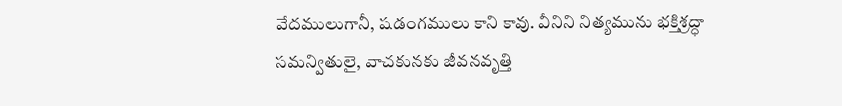వేదములుగానీ, షడంగములు కాని కావు. వీనిని నిత్యమును భక్తిశ్రద్ధా సమన్వితులై, వాచకునకు జీవనవృత్తి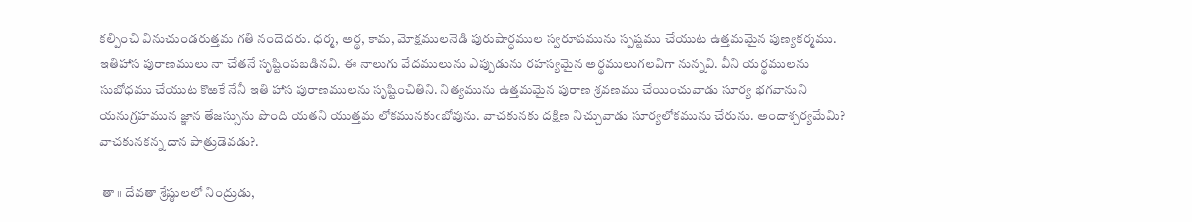కల్పించి వినుచుండరుత్తమ గతి నందెదరు. ధర్మ, అర్థ, కామ, మోక్షములనెడి పురుషార్ధముల స్వరూపమును స్పష్టము చేయుట ఉత్తమమైన పుణ్యకర్మము. ఇతిహాస పురాణములు నా చేతనే సృష్టింపబడినవి. ఈ నాలుగు వేదములును ఎప్పుడును రహస్యమైన అర్థములుగలవిగా నున్నవి. వీని యర్థములను సుబోధము చేయుట కొఱకే నేనీ ఇతి హాస పురాణములను సృష్టించితిని. నిత్యమును ఉత్తమమైన పురాణ శ్రవణము చేయించువాడు సూర్య భగవానుని యనుగ్రహమున జ్ఞాన తేజస్సును పొంది యతని యుత్తమ లోకమునకుఁబోవును. వాచకునకు దక్షిణ నిచ్చువాడు సూర్యలోకమును చేరును. అందాశ్చర్యమేమి? వాచకునకన్న దాన పాత్రుడెవడు?.

 తా ॥ దేవతా శ్రేష్ఠులలో నింద్రుడు,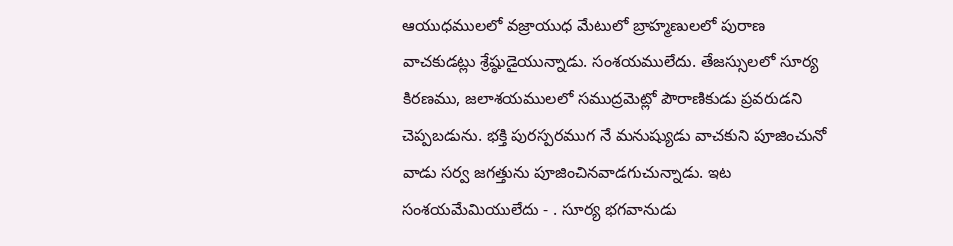ఆయుధములలో వజ్రాయుధ మేటులో బ్రాహ్మణులలో పురాణ వాచకుడట్లు శ్రేష్ఠుడైయున్నాడు. సంశయములేదు. తేజస్సులలో సూర్య కిరణము, జలాశయములలో సముద్రమెట్లో పౌరాణికుడు ప్రవరుడని చెప్పబడును. భక్తి పురస్పరముగ నే మనుష్యుడు వాచకుని పూజించునో వాడు సర్వ జగత్తును పూజించినవాడగుచున్నాడు. ఇట సంశయమేమియులేదు - . సూర్య భగవానుడు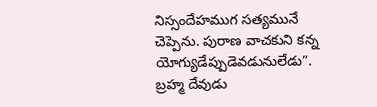నిస్సందేహముగ సత్యమునే చెప్పెను. పురాణ వాచకుని కన్న యోగ్యుడేప్పుడెవడునులేడు”. బ్రహ్మ దేవుడు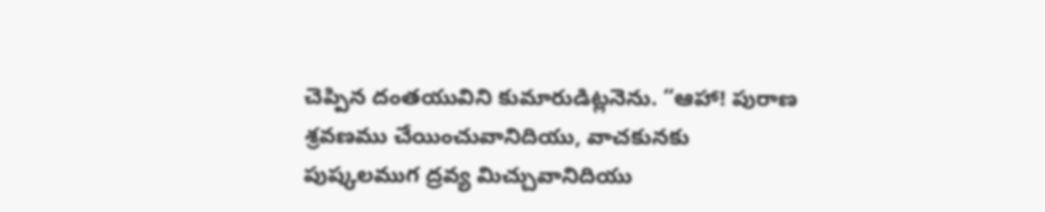చెప్పిన దంతయువిని కుమారుడిట్లనెను. “ఆహా! పురాణ శ్రవణము చేయించువానిదియు, వాచకునకు పుష్కలముగ ద్రవ్య మిచ్చువానిదియు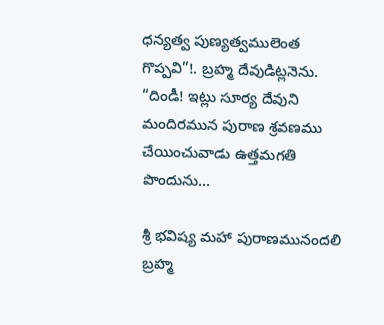ధన్యత్వ పుణ్యత్వములెంత గొప్పవి”!. బ్రహ్మ దేవుడిట్లనెను. “దిండీ! ఇట్లు సూర్య దేవుని మందిరమున పురాణ శ్రవణము చేయించువాడు ఉత్తమగతి పొందును...

శ్రీ భవిష్య మహా పురాణమునందలి బ్రహ్మ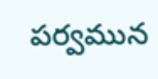పర్వమున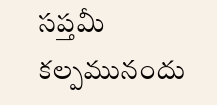సప్తమీ కల్పమునందు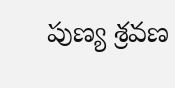పుణ్య శ్రవణ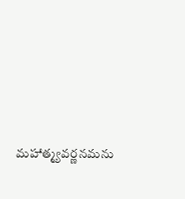మహాత్మ్యవర్ణనమను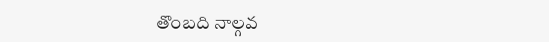తొంబది నాల్గవ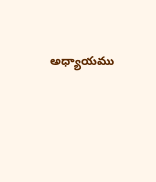అధ్యాయము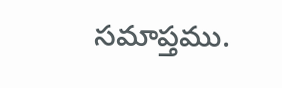సమాప్తము.